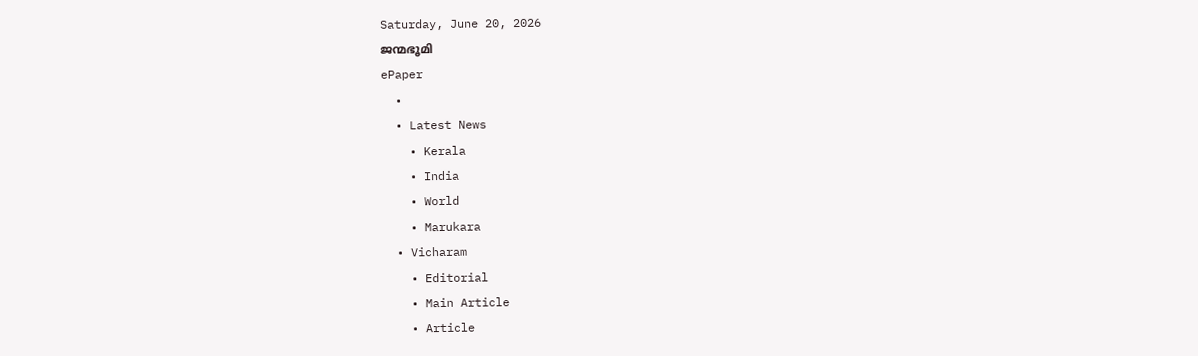Saturday, June 20, 2026
ജന്മഭൂമി
ePaper
  •
  • Latest News
    • Kerala
    • India
    • World
    • Marukara
  • Vicharam
    • Editorial
    • Main Article
    • Article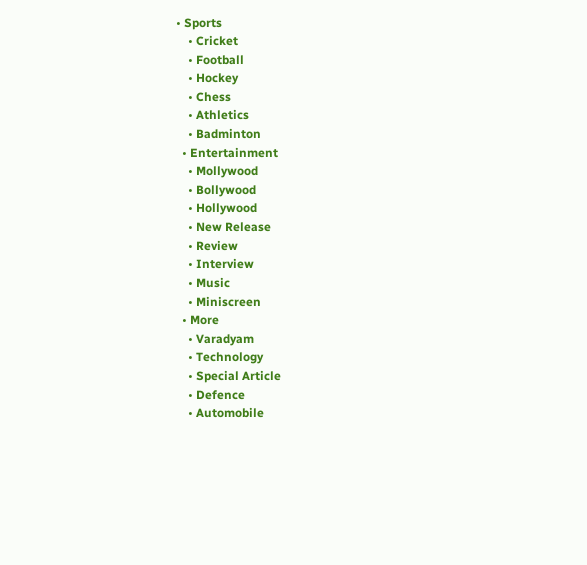• Sports
    • Cricket
    • Football
    • Hockey
    • Chess
    • Athletics
    • Badminton
  • Entertainment
    • Mollywood
    • Bollywood
    • Hollywood
    • New Release
    • Review
    • Interview
    • Music
    • Miniscreen
  • More
    • Varadyam
    • Technology
    • Special Article
    • Defence
    • Automobile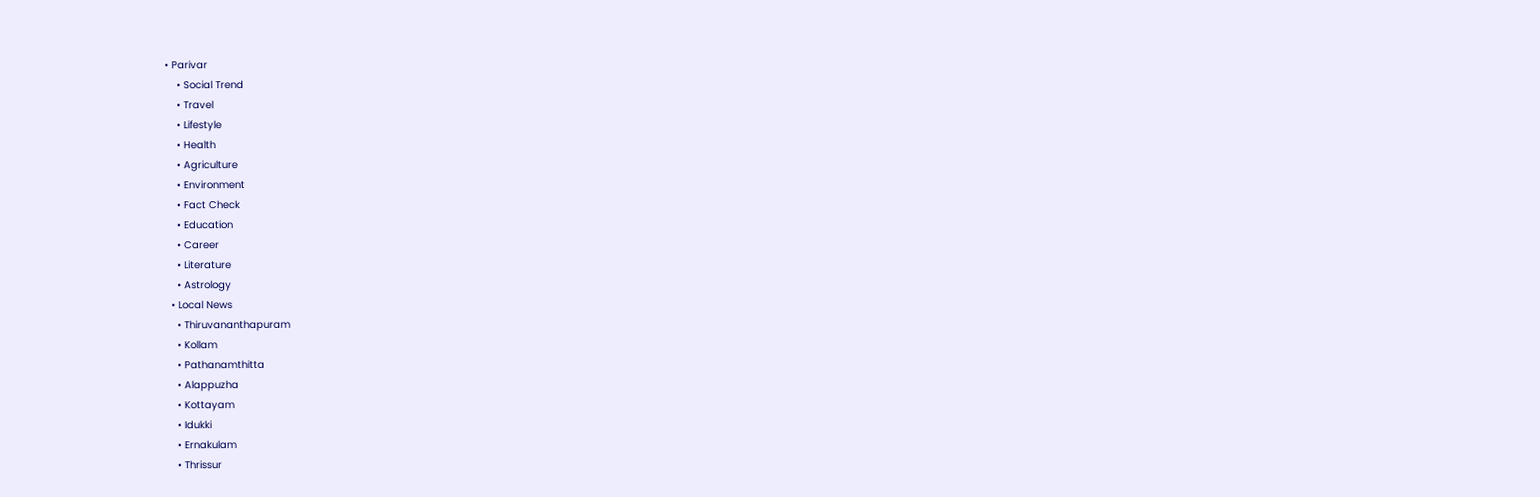• Parivar
    • Social Trend
    • Travel
    • Lifestyle
    • Health
    • Agriculture
    • Environment
    • Fact Check
    • Education
    • Career
    • Literature
    • Astrology
  • Local News
    • Thiruvananthapuram
    • Kollam
    • Pathanamthitta
    • Alappuzha
    • Kottayam
    • Idukki
    • Ernakulam
    • Thrissur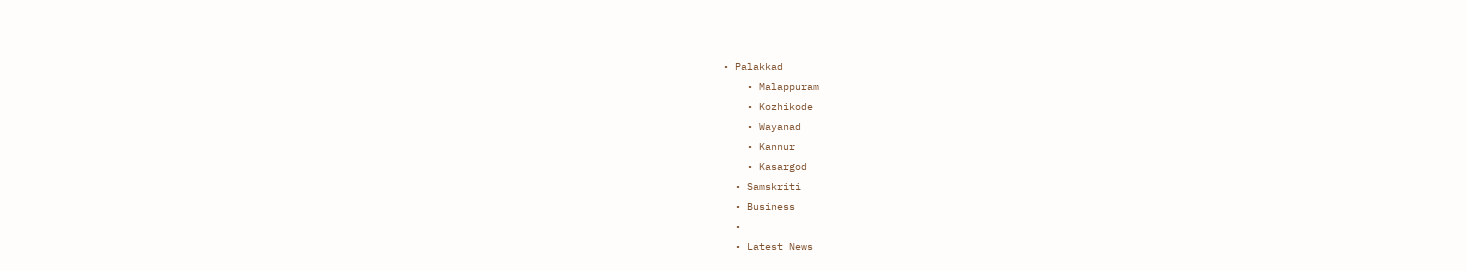• Palakkad
    • Malappuram
    • Kozhikode
    • Wayanad
    • Kannur
    • Kasargod
  • Samskriti
  • Business
  •
  • Latest News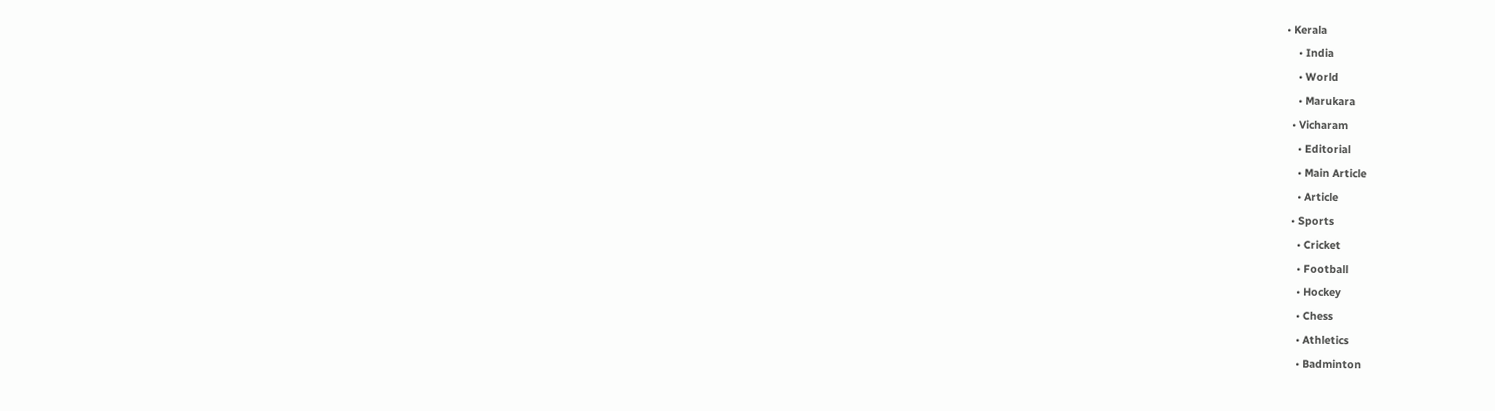• Kerala
    • India
    • World
    • Marukara
  • Vicharam
    • Editorial
    • Main Article
    • Article
  • Sports
    • Cricket
    • Football
    • Hockey
    • Chess
    • Athletics
    • Badminton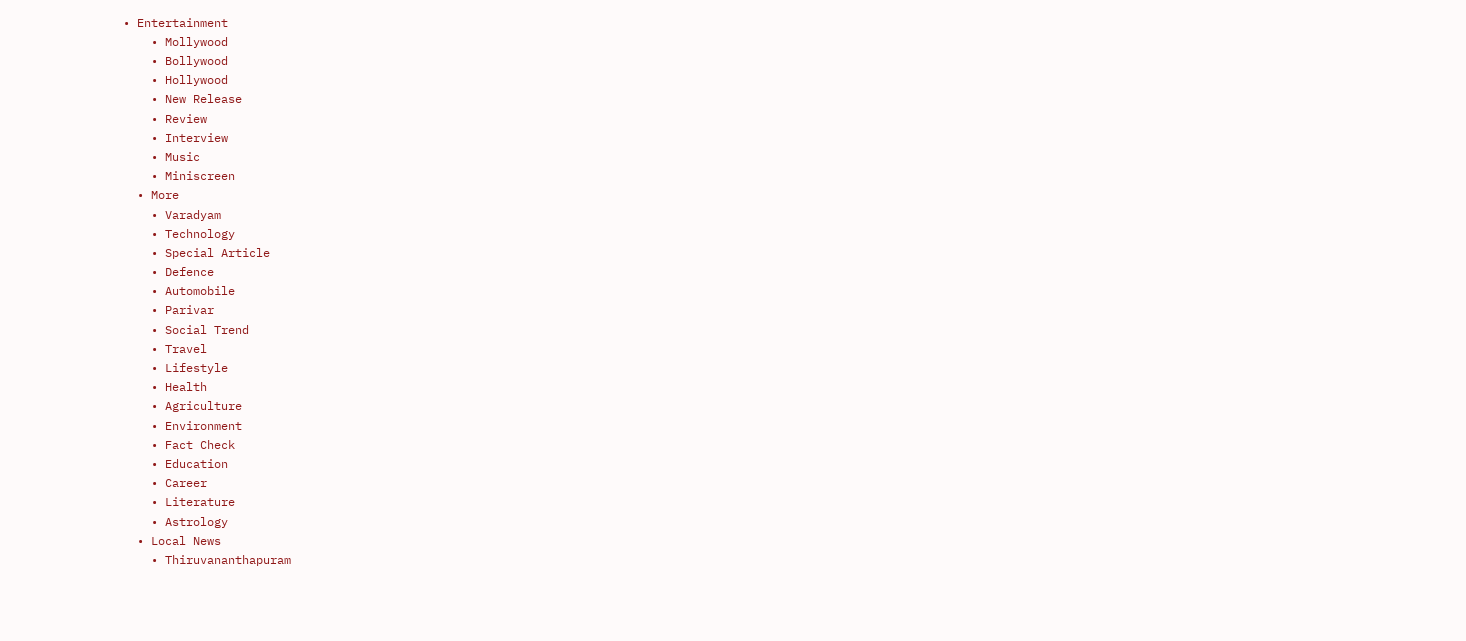• Entertainment
    • Mollywood
    • Bollywood
    • Hollywood
    • New Release
    • Review
    • Interview
    • Music
    • Miniscreen
  • More
    • Varadyam
    • Technology
    • Special Article
    • Defence
    • Automobile
    • Parivar
    • Social Trend
    • Travel
    • Lifestyle
    • Health
    • Agriculture
    • Environment
    • Fact Check
    • Education
    • Career
    • Literature
    • Astrology
  • Local News
    • Thiruvananthapuram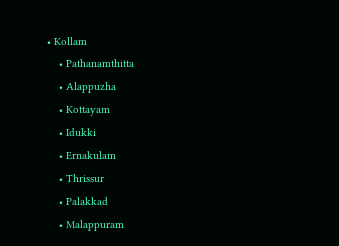• Kollam
    • Pathanamthitta
    • Alappuzha
    • Kottayam
    • Idukki
    • Ernakulam
    • Thrissur
    • Palakkad
    • Malappuram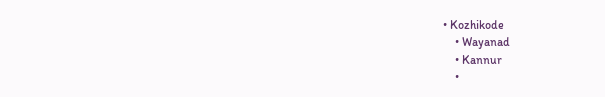• Kozhikode
    • Wayanad
    • Kannur
    •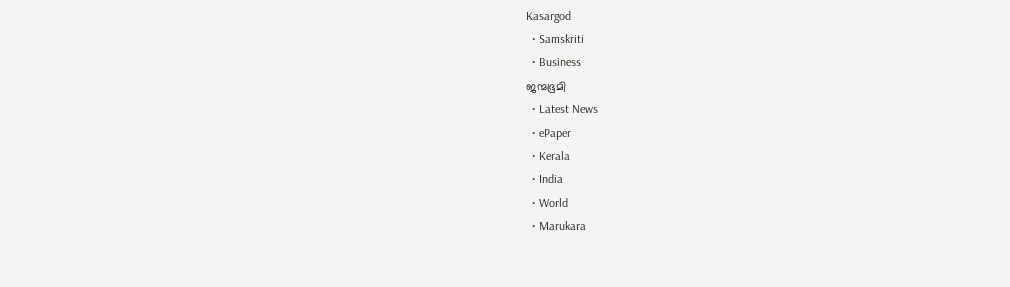Kasargod
  • Samskriti
  • Business
ജന്മഭൂമി
  • Latest News
  • ePaper
  • Kerala
  • India
  • World
  • Marukara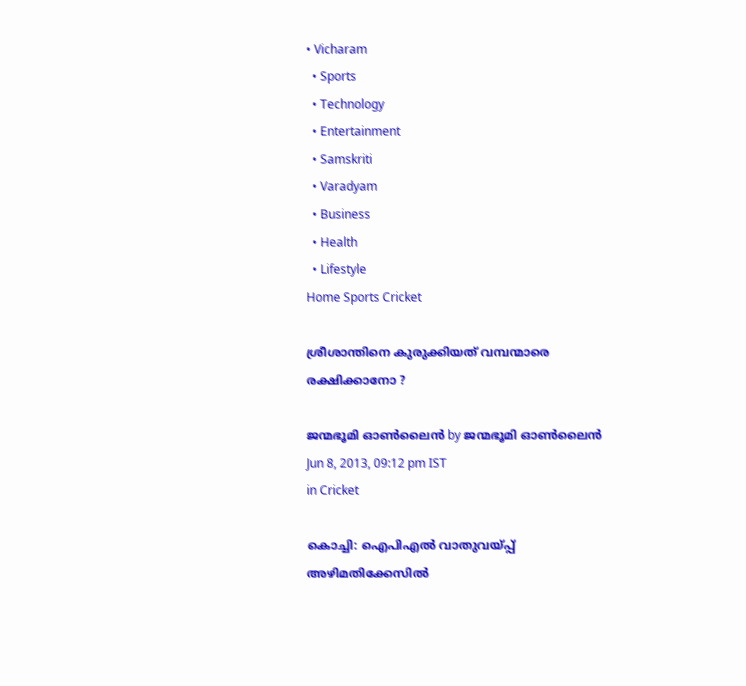• Vicharam
  • Sports
  • Technology
  • Entertainment
  • Samskriti
  • Varadyam
  • Business
  • Health
  • Lifestyle
Home Sports Cricket

ശ്രീശാന്തിനെ കുരുക്കിയത്‌ വമ്പന്മാരെ രക്ഷിക്കാനോ ?

ജന്മഭൂമി ഓണ്‍ലൈന്‍ by ജന്മഭൂമി ഓണ്‍ലൈന്‍
Jun 8, 2013, 09:12 pm IST
in Cricket

കൊച്ചി: ഐപിഎല്‍ വാതുവയ്‌പ്പ്‌ അഴിമതിക്കേസില്‍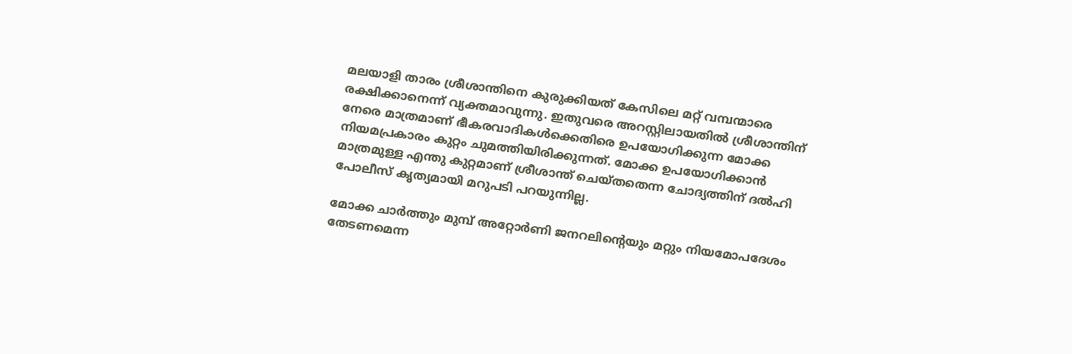മലയാളി താരം ശ്രീശാന്തിനെ കുരുക്കിയത്‌ കേസിലെ മറ്റ്‌ വമ്പന്മാരെ രക്ഷിക്കാനെന്ന്‌ വ്യക്തമാവുന്നു. ഇതുവരെ അറസ്റ്റിലായതില്‍ ശ്രീശാന്തിന്‌ നേരെ മാത്രമാണ്‌ ഭീകരവാദികള്‍ക്കെതിരെ ഉപയോഗിക്കുന്ന മോക്ക നിയമപ്രകാരം കുറ്റം ചുമത്തിയിരിക്കുന്നത്‌. മോക്ക ഉപയോഗിക്കാന്‍ മാത്രമുള്ള എന്തു കുറ്റമാണ്‌ ശ്രീശാന്ത്‌ ചെയ്തതെന്ന ചോദ്യത്തിന്‌ ദല്‍ഹി പോലീസ്‌ കൃത്യമായി മറുപടി പറയുന്നില്ല.

മോക്ക ചാര്‍ത്തും മുമ്പ്‌ അറ്റോര്‍ണി ജനറലിന്റെയും മറ്റും നിയമോപദേശം തേടണമെന്ന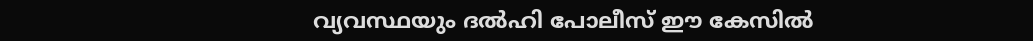വ്യവസ്ഥയും ദല്‍ഹി പോലീസ്‌ ഈ കേസില്‍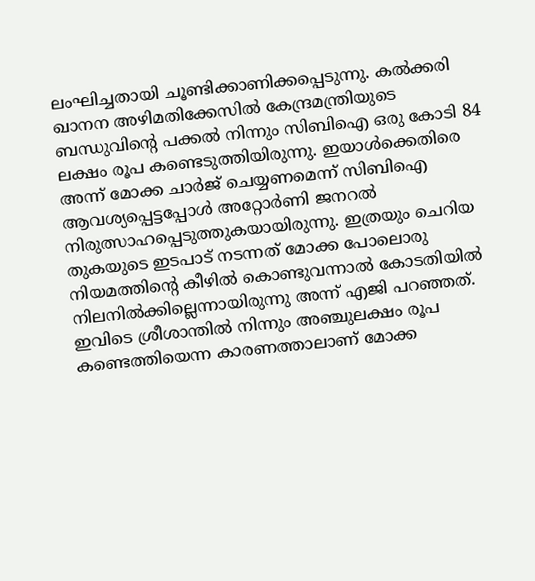ലംഘിച്ചതായി ചൂണ്ടിക്കാണിക്കപ്പെടുന്നു. കല്‍ക്കരി ഖാനന അഴിമതിക്കേസില്‍ കേന്ദ്രമന്ത്രിയുടെ ബന്ധുവിന്റെ പക്കല്‍ നിന്നും സിബിഐ ഒരു കോടി 84 ലക്ഷം രൂപ കണ്ടെടുത്തിയിരുന്നു. ഇയാള്‍ക്കെതിരെ അന്ന്‌ മോക്ക ചാര്‍ജ്‌ ചെയ്യണമെന്ന്‌ സിബിഐ ആവശ്യപ്പെട്ടപ്പോള്‍ അറ്റോര്‍ണി ജനറല്‍ നിരുത്സാഹപ്പെടുത്തുകയായിരുന്നു. ഇത്രയും ചെറിയ തുകയുടെ ഇടപാട്‌ നടന്നത്‌ മോക്ക പോലൊരു നിയമത്തിന്റെ കീഴില്‍ കൊണ്ടുവന്നാല്‍ കോടതിയില്‍ നിലനില്‍ക്കില്ലെന്നായിരുന്നു അന്ന്‌ എജി പറഞ്ഞത്‌. ഇവിടെ ശ്രീശാന്തില്‍ നിന്നും അഞ്ചുലക്ഷം രൂപ കണ്ടെത്തിയെന്ന കാരണത്താലാണ്‌ മോക്ക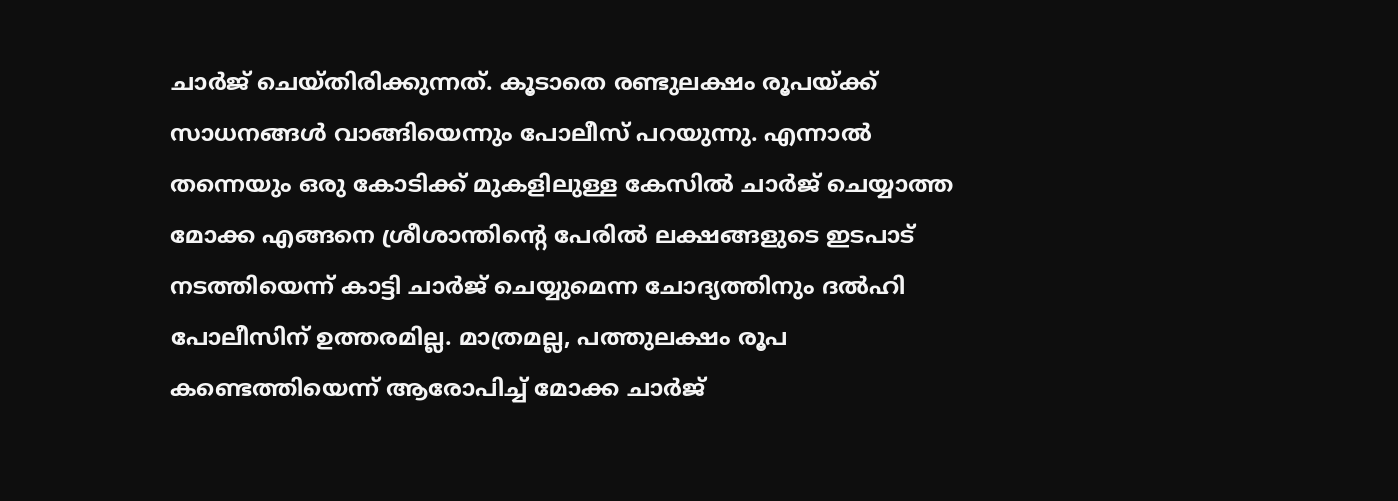ചാര്‍ജ്‌ ചെയ്തിരിക്കുന്നത്‌. കൂടാതെ രണ്ടുലക്ഷം രൂപയ്‌ക്ക്‌ സാധനങ്ങള്‍ വാങ്ങിയെന്നും പോലീസ്‌ പറയുന്നു. എന്നാല്‍ തന്നെയും ഒരു കോടിക്ക്‌ മുകളിലുള്ള കേസില്‍ ചാര്‍ജ്‌ ചെയ്യാത്ത മോക്ക എങ്ങനെ ശ്രീശാന്തിന്റെ പേരില്‍ ലക്ഷങ്ങളുടെ ഇടപാട്‌ നടത്തിയെന്ന്‌ കാട്ടി ചാര്‍ജ്‌ ചെയ്യുമെന്ന ചോദ്യത്തിനും ദല്‍ഹി പോലീസിന്‌ ഉത്തരമില്ല. മാത്രമല്ല, പത്തുലക്ഷം രൂപ കണ്ടെത്തിയെന്ന്‌ ആരോപിച്ച്‌ മോക്ക ചാര്‍ജ്‌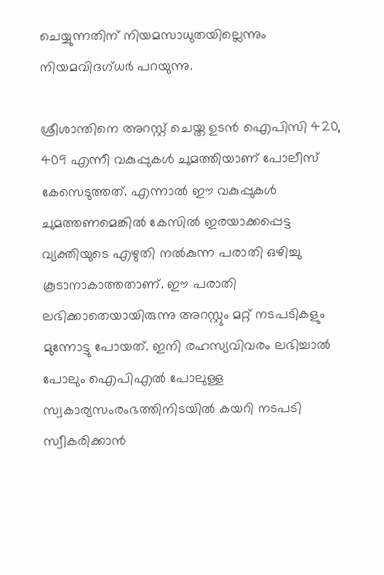ചെയ്യുന്നതിന്‌ നിയമസാധുതയില്ലെന്നും നിയമവിദഗ്ധര്‍ പറയുന്നു.

ശ്രീശാന്തിനെ അറസ്റ്റ്‌ ചെയ്ത ഉടന്‍ ഐപിസി 420, 409 എന്നീ വകുപ്പുകള്‍ ചുമത്തിയാണ്‌ പോലീസ്‌ കേസെടുത്തത്‌. എന്നാല്‍ ഈ വകുപ്പുകള്‍ ചുമത്തണമെങ്കില്‍ കേസില്‍ ഇരയാക്കപ്പെട്ട വ്യക്തിയുടെ എഴുതി നല്‍കുന്ന പരാതി ഒഴിച്ചു കൂടാനാകാത്തതാണ്‌. ഈ പരാതി ലഭിക്കാതെയായിരുന്നു അറസ്റ്റും മറ്റ്‌ നടപടികളും മുന്നോട്ടു പോയത്‌. ഇനി രഹസ്യവിവരം ലഭിച്ചാല്‍ പോലും ഐപിഎല്‍ പോലുള്ള സ്വകാര്യസംരംഭത്തിനിടയില്‍ കയറി നടപടി സ്വീകരിക്കാന്‍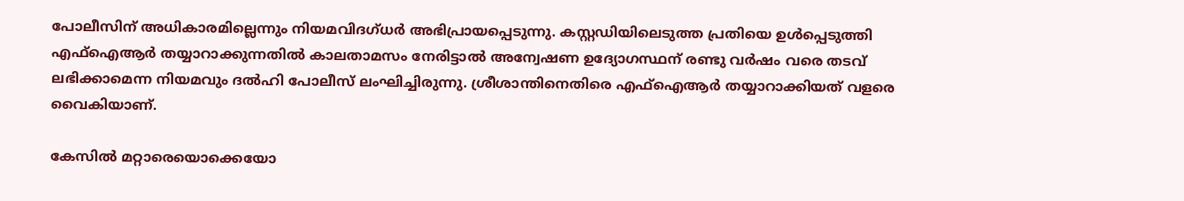പോലീസിന്‌ അധികാരമില്ലെന്നും നിയമവിദഗ്ധര്‍ അഭിപ്രായപ്പെടുന്നു. കസ്റ്റഡിയിലെടുത്ത പ്രതിയെ ഉള്‍പ്പെടുത്തി എഫ്‌ഐആര്‍ തയ്യാറാക്കുന്നതില്‍ കാലതാമസം നേരിട്ടാല്‍ അന്വേഷണ ഉദ്യോഗസ്ഥന്‌ രണ്ടു വര്‍ഷം വരെ തടവ്‌ ലഭിക്കാമെന്ന നിയമവും ദല്‍ഹി പോലീസ്‌ ലംഘിച്ചിരുന്നു. ശ്രീശാന്തിനെതിരെ എഫ്‌ഐആര്‍ തയ്യാറാക്കിയത്‌ വളരെ വൈകിയാണ്‌.

കേസില്‍ മറ്റാരെയൊക്കെയോ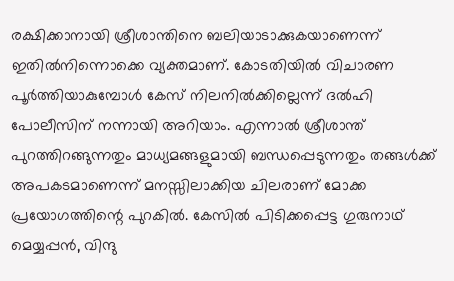രക്ഷിക്കാനായി ശ്രീശാന്തിനെ ബലിയാടാക്കുകയാണെന്ന്‌ ഇതില്‍നിന്നൊക്കെ വ്യക്തമാണ്‌. കോടതിയില്‍ വിചാരണ പൂര്‍ത്തിയാകുമ്പോള്‍ കേസ്‌ നിലനില്‍ക്കില്ലെന്ന്‌ ദല്‍ഹി പോലീസിന്‌ നന്നായി അറിയാം. എന്നാല്‍ ശ്രീശാന്ത്‌ പുറത്തിറങ്ങുന്നതും മാധ്യമങ്ങളുമായി ബന്ധപ്പെടുന്നതും തങ്ങള്‍ക്ക്‌ അപകടമാണെന്ന്‌ മനസ്സിലാക്കിയ ചിലരാണ്‌ മോക്ക പ്രയോഗത്തിന്റെ പുറകില്‍. കേസില്‍ പിടിക്കപ്പെട്ട ഗുരുനാഥ്‌ മെയ്യപ്പന്‍, വിന്ദു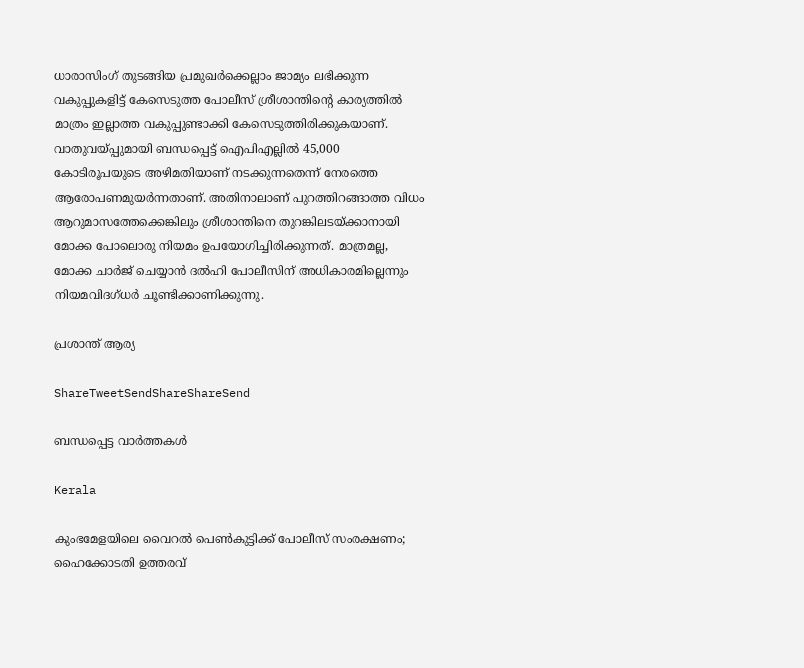ധാരാസിംഗ്‌ തുടങ്ങിയ പ്രമുഖര്‍ക്കെല്ലാം ജാമ്യം ലഭിക്കുന്ന വകുപ്പുകളിട്ട്‌ കേസെടുത്ത പോലീസ്‌ ശ്രീശാന്തിന്റെ കാര്യത്തില്‍ മാത്രം ഇല്ലാത്ത വകുപ്പുണ്ടാക്കി കേസെടുത്തിരിക്കുകയാണ്‌. വാതുവയ്‌പ്പുമായി ബന്ധപ്പെട്ട്‌ ഐപിഎല്ലില്‍ 45,000 കോടിരൂപയുടെ അഴിമതിയാണ്‌ നടക്കുന്നതെന്ന്‌ നേരത്തെ ആരോപണമുയര്‍ന്നതാണ്‌. അതിനാലാണ്‌ പുറത്തിറങ്ങാത്ത വിധം ആറുമാസത്തേക്കെങ്കിലും ശ്രീശാന്തിനെ തുറങ്കിലടയ്‌ക്കാനായി മോക്ക പോലൊരു നിയമം ഉപയോഗിച്ചിരിക്കുന്നത്‌. മാത്രമല്ല, മോക്ക ചാര്‍ജ്‌ ചെയ്യാന്‍ ദല്‍ഹി പോലീസിന്‌ അധികാരമില്ലെന്നും നിയമവിദഗ്ധര്‍ ചൂണ്ടിക്കാണിക്കുന്നു.

പ്രശാന്ത്‌ ആര്യ

ShareTweetSendShareShareSend

ബന്ധപ്പെട്ട വാര്‍ത്തകള്‍

Kerala

കുംഭമേളയിലെ വൈറൽ പെൺകുട്ടിക്ക് പോലീസ് സംരക്ഷണം; ഹൈക്കോടതി ഉത്തരവ്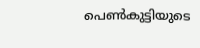പെൺകുട്ടിയുടെ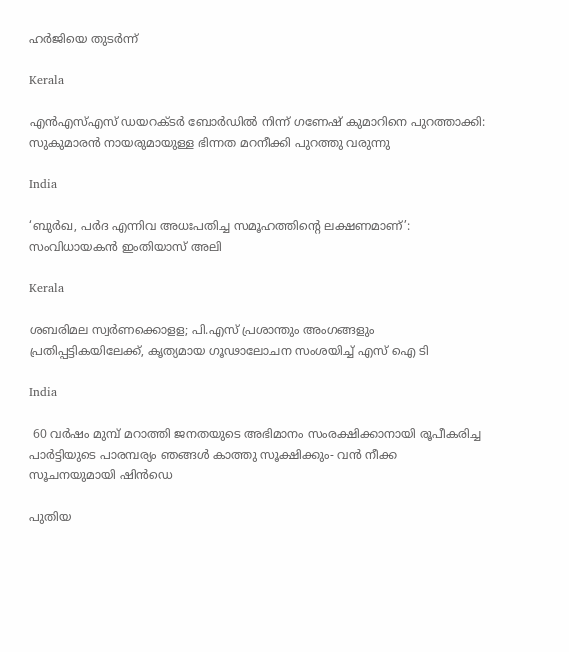ഹർജിയെ തുടർന്ന്

Kerala

എൻഎസ്എസ് ഡയറക്ടര്‍ ബോര്‍ഡില്‍ നിന്ന് ഗണേഷ് കുമാറിനെ പുറത്താക്കി: സുകുമാരന്‍ നായരുമായുള്ള ഭിന്നത മറനീക്കി പുറത്തു വരുന്നു

India

‘ബുർഖ, പർദ എന്നിവ അധഃപതിച്ച സമൂഹത്തിന്റെ ലക്ഷണമാണ്’: സംവിധായകൻ ഇംതിയാസ് അലി

Kerala

ശബരിമല സ്വർണക്കൊളള; പി.എസ് പ്രശാന്തും അംഗങ്ങളും പ്രതിപ്പട്ടികയിലേക്ക്, കൃത്യമായ ഗൂഢാലോചന സംശയിച്ച് എസ് ഐ ടി

India

 60 വർഷം മുമ്പ് മറാത്തി ജനതയുടെ അഭിമാനം സംരക്ഷിക്കാനായി രൂപീകരിച്ച പാർട്ടിയുടെ പാരമ്പര്യം ഞങ്ങൾ കാത്തു സൂക്ഷിക്കും- വൻ നീക്ക സൂചനയുമായി ഷിൻഡെ

പുതിയ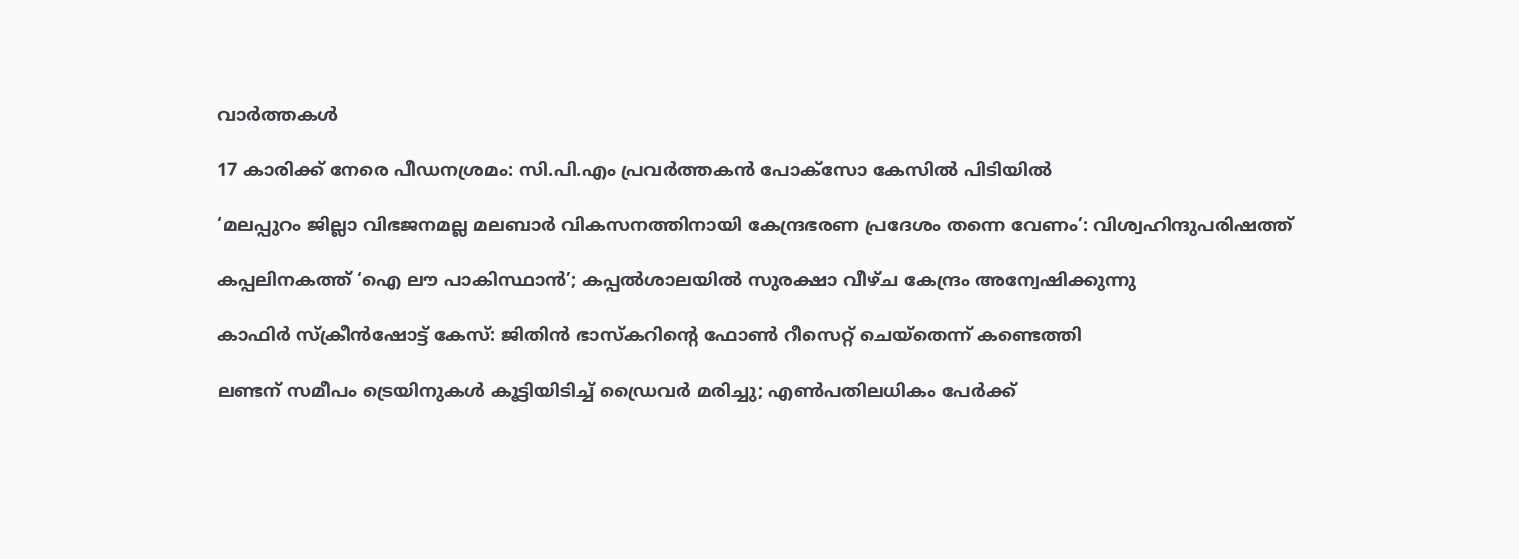വാര്‍ത്തകള്‍

17 കാരിക്ക് നേരെ പീഡനശ്രമം: സി.പി.എം പ്രവർത്തകൻ പോക്സോ കേസിൽ പിടിയിൽ

‘മലപ്പുറം ജില്ലാ വിഭജനമല്ല മലബാർ വികസനത്തിനായി കേന്ദ്രഭരണ പ്രദേശം തന്നെ വേണം’: വിശ്വഹിന്ദുപരിഷത്ത്

കപ്പലിനകത്ത് ‘ഐ ലൗ പാകിസ്ഥാന്‍’; കപ്പല്‍ശാലയില്‍ സുരക്ഷാ വീഴ്ച കേന്ദ്രം അന്വേഷിക്കുന്നു

കാഫിര്‍ സ്‌ക്രീന്‍ഷോട്ട് കേസ്: ജിതിന്‍ ഭാസ്‌കറിന്റെ ഫോണ്‍ റീസെറ്റ് ചെയ്‌തെന്ന് കണ്ടെത്തി

ലണ്ടന് സമീപം ട്രെയിനുകൾ കൂട്ടിയിടിച്ച് ഡ്രൈവർ മരിച്ചു; എൺപതിലധികം പേർക്ക്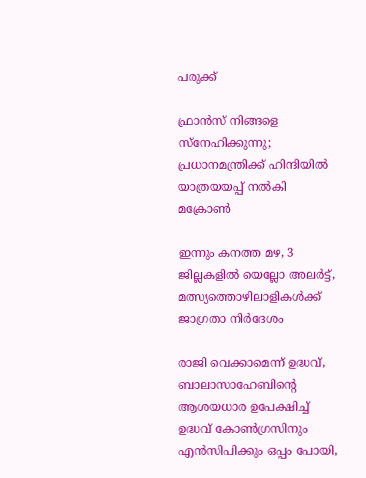പരുക്ക്

ഫ്രാന്‍സ് നിങ്ങളെ സ്നേഹിക്കുന്നു; പ്രധാനമന്ത്രിക്ക് ഹിന്ദിയില്‍ യാത്രയയപ്പ് നല്‍കി മക്രോണ്‍

ഇന്നും കനത്ത മഴ, 3 ജില്ലകളിൽ യെല്ലോ അലർട്ട്, മത്സ്യത്തൊഴിലാളികൾക്ക് ജാഗ്രതാ നിർദേശം

രാജി വെക്കാമെന്ന് ഉദ്ധവ്, ബാലാസാഹേബിന്റെ ആശയധാര ഉപേക്ഷിച്ച് ഉദ്ധവ് കോൺഗ്രസിനും എൻസിപിക്കും ഒപ്പം പോയി,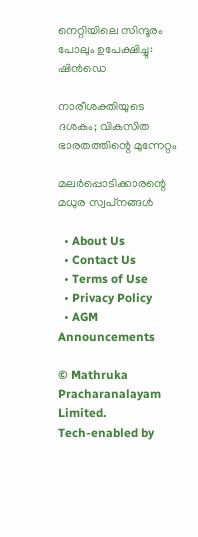നെറ്റിയിലെ സിന്ദൂരം പോലും ഉപേക്ഷിച്ചു: ഷിൻഡെ

നാരീശക്തിയുടെ ദശകം; വികസിത ഭാരതത്തിന്റെ മുന്നേറ്റം

മലര്‍പ്പൊടിക്കാരന്റെ മധുര സ്വപ്‌നങ്ങള്‍

  • About Us
  • Contact Us
  • Terms of Use
  • Privacy Policy
  • AGM Announcements

© Mathruka Pracharanalayam Limited.
Tech-enabled by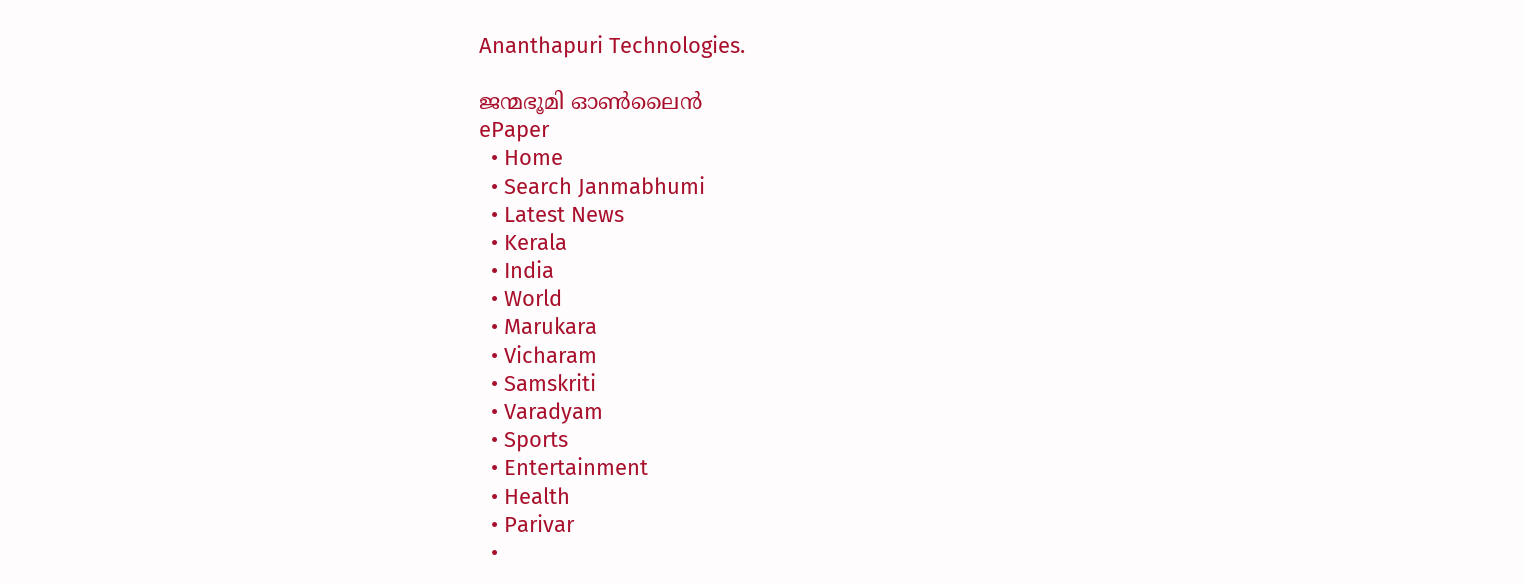Ananthapuri Technologies.

ജന്മഭൂമി ഓണ്‍ലൈന്‍
ePaper
  • Home
  • Search Janmabhumi
  • Latest News
  • Kerala
  • India
  • World
  • Marukara
  • Vicharam
  • Samskriti
  • Varadyam
  • Sports
  • Entertainment
  • Health
  • Parivar
  •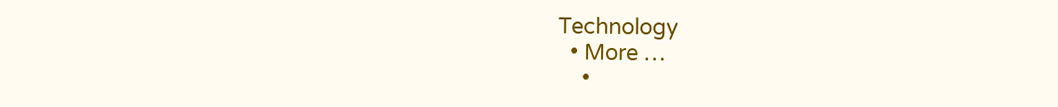Technology
  • More …
    •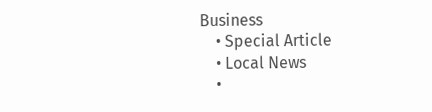Business
    • Special Article
    • Local News
    •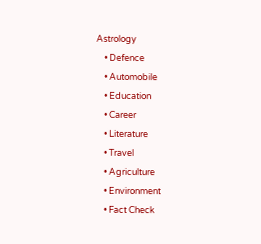Astrology
    • Defence
    • Automobile
    • Education
    • Career
    • Literature
    • Travel
    • Agriculture
    • Environment
    • Fact Check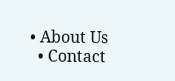• About Us
  • Contact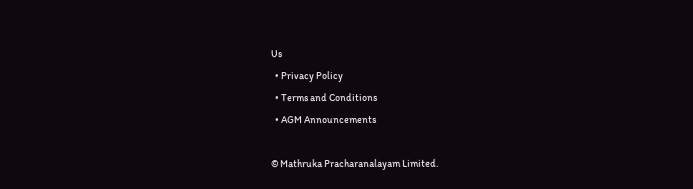Us
  • Privacy Policy
  • Terms and Conditions
  • AGM Announcements

© Mathruka Pracharanalayam Limited.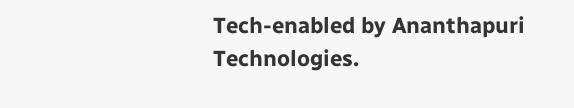Tech-enabled by Ananthapuri Technologies.